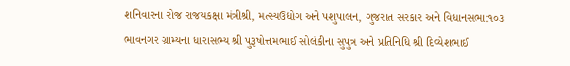શનિવારના રોજ રાજયકક્ષા મંત્રીશ્રી, મત્સ્યઉદ્યોગ અને પશુપાલન, ગુજરાત સરકાર અને વિધાનસભા:૧૦૩ ભાવનગર ગ્રામ્યના ધારાસભ્ય શ્રી પુરૂષોત્તમભાઈ સોલંકીના સુપુત્ર અને પ્રતિનિધિ શ્રી દિવ્યેશભાઈ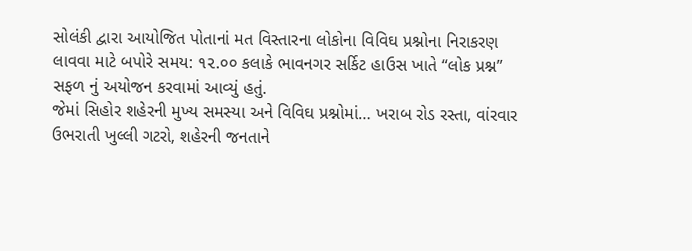સોલંકી દ્વારા આયોજિત પોતાનાં મત વિસ્તારના લોકોના વિવિઘ પ્રશ્નોના નિરાકરણ લાવવા માટે બપોરે સમય: ૧૨.૦૦ કલાકે ભાવનગર સર્કિટ હાઉસ ખાતે “લોક પ્રશ્ન” સફળ નું અયોજન કરવામાં આવ્યું હતું.
જેમાં સિહોર શહેરની મુખ્ય સમસ્યા અને વિવિઘ પ્રશ્નોમાં… ખરાબ રોડ રસ્તા, વાંરવાર ઉભરાતી ખુલ્લી ગટરો, શહેરની જનતાને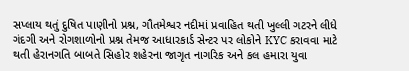સપ્લાય થતું દુષિત પાણીનો પ્રશ્ન, ગૌતમેશ્વર નદીમાં પ્રવાહિત થતી ખુલ્લી ગટરને લીધે ગંદગી અને રોગશાળોનો પ્રશ્ન તેમજ આધારકાર્ડ સેન્ટર પર લોકોને KYC કરાવવા માટે થતી હેરાનગતિ બાબતે સિહોર શહેરના જાગૃત નાગરિક અને કલ હમારા યુવા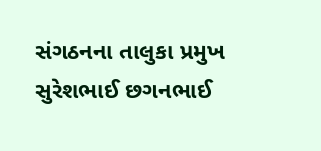સંગઠનના તાલુકા પ્રમુખ સુરેશભાઈ છગનભાઈ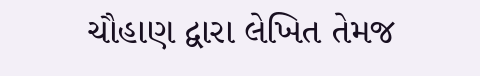ચૌહાણ દ્વારા લેખિત તેમજ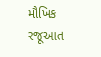મૌખિક રજૂઆત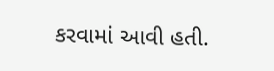કરવામાં આવી હતી.